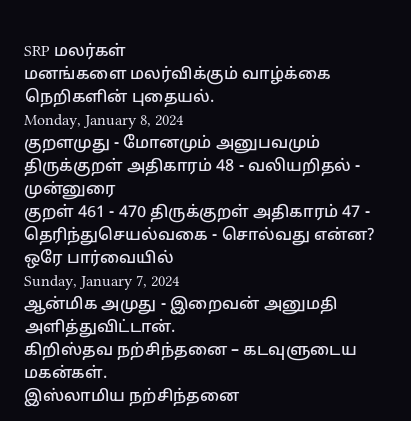SRP மலர்கள்
மனங்களை மலர்விக்கும் வாழ்க்கை நெறிகளின் புதையல்.
Monday, January 8, 2024
குறளமுது - மோனமும் அனுபவமும்
திருக்குறள் அதிகாரம் 48 - வலியறிதல் - முன்னுரை
குறள் 461 - 470 திருக்குறள் அதிகாரம் 47 - தெரிந்துசெயல்வகை - சொல்வது என்ன? ஒரே பார்வையில்
Sunday, January 7, 2024
ஆன்மிக அமுது - இறைவன் அனுமதி அளித்துவிட்டான்.
கிறிஸ்தவ நற்சிந்தனை – கடவுளுடைய மகன்கள்.
இஸ்லாமிய நற்சிந்தனை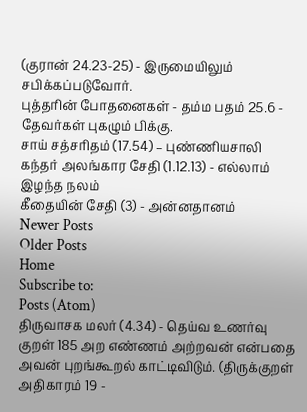(குரான் 24.23-25) - இருமையிலும் சபிக்கப்படுவோர்.
புத்தரின் போதனைகள் - தம்ம பதம் 25.6 - தேவர்கள் புகழும் பிக்கு.
சாய் சத்சரிதம் (17.54) – புண்ணியசாலி
கந்தர் அலங்கார சேதி (1.12.13) - எல்லாம் இழந்த நலம்
கீதையின் சேதி (3) - அன்னதானம்
Newer Posts
Older Posts
Home
Subscribe to:
Posts (Atom)
திருவாசக மலர் (4.34) - தெய்வ உணர்வு
குறள் 185 அற எண்ணம் அற்றவன் என்பதை அவன் புறங்கூறல் காட்டிவிடும். (திருக்குறள் அதிகாரம் 19 -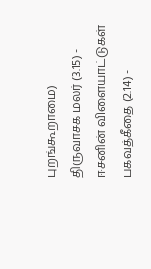புறங்கூறாமை)
திருவாசக மலர் (3.15) - ஈசனின் விளையாட்டுகள்
பகவத்கீதை (2.14) -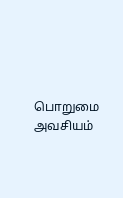பொறுமை அவசியம்